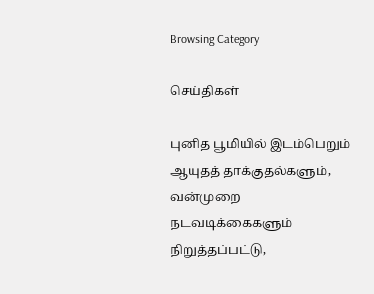Browsing Category

செய்திகள்

புனித பூமியில் இடம்பெறும் ஆயுதத் தாக்குதல்களும், வன்முறை நடவடிக்கைகளும் நிறுத்தப்பட்டு,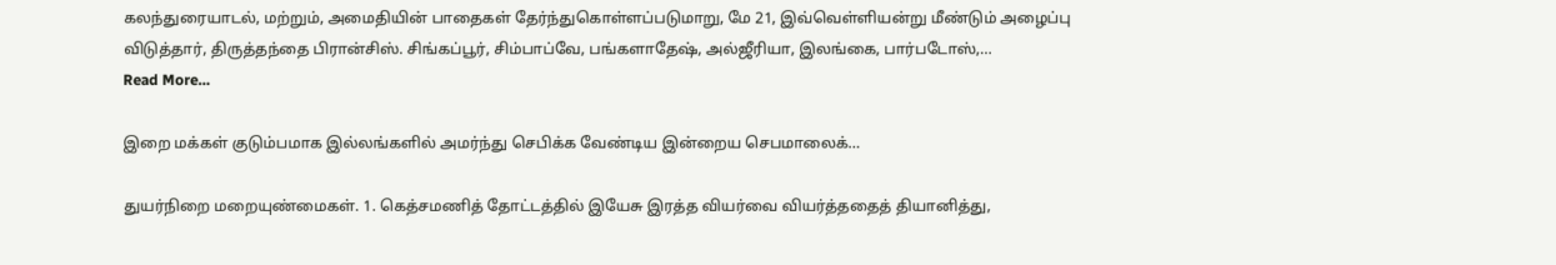கலந்துரையாடல், மற்றும், அமைதியின் பாதைகள் தேர்ந்துகொள்ளப்படுமாறு, மே 21, இவ்வெள்ளியன்று மீண்டும் அழைப்பு விடுத்தார், திருத்தந்தை பிரான்சிஸ். சிங்கப்பூர், சிம்பாப்வே, பங்களாதேஷ், அல்ஜீரியா, இலங்கை, பார்படோஸ்,…
Read More...

இறை மக்கள் குடும்பமாக இல்லங்களில் அமர்ந்து செபிக்க வேண்டிய இன்றைய செபமாலைக்…

துயர்நிறை மறையுண்மைகள். 1. கெத்சமணித் தோட்டத்தில் இயேசு இரத்த வியர்வை வியர்த்ததைத் தியானித்து,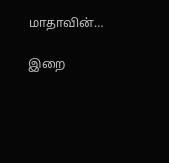மாதாவின்…

இறை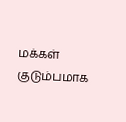மக்கள் குடும்பமாக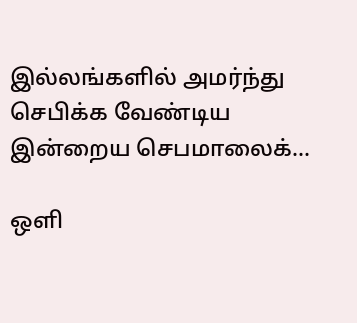இல்லங்களில் அமர்ந்து செபிக்க வேண்டிய இன்றைய செபமாலைக்…

ஒளி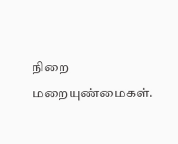நிறை மறையுண்மைகள்.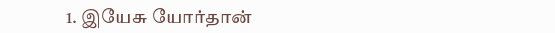1. இயேசு யோர்தான்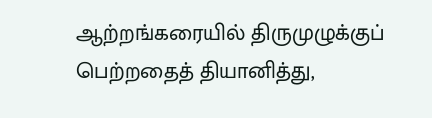ஆற்றங்கரையில் திருமுழுக்குப் பெற்றதைத் தியானித்து,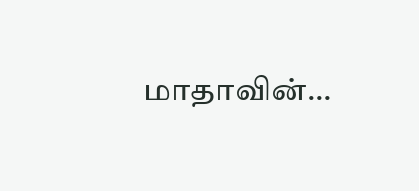மாதாவின்…